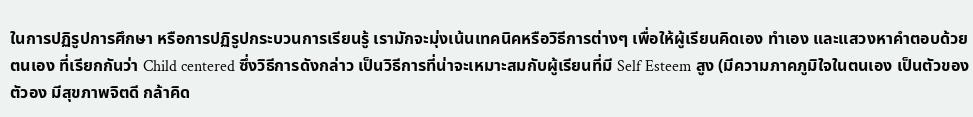ในการปฏิรูปการศึกษา หรือการปฏิรูปกระบวนการเรียนรู้ เรามักจะมุ่งเน้นเทคนิคหรือวิธีการต่างๆ เพื่อให้ผู้เรียนคิดเอง ทำเอง และแสวงหาคำตอบด้วยตนเอง ที่เรียกกันว่า Child centered ซึ่งวิธีการดังกล่าว เป็นวิธีการที่น่าจะเหมาะสมกับผู้เรียนที่มี Self Esteem สูง (มีความภาคภูมิใจในตนเอง เป็นตัวของตัวอง มีสุขภาพจิตดี กล้าคิด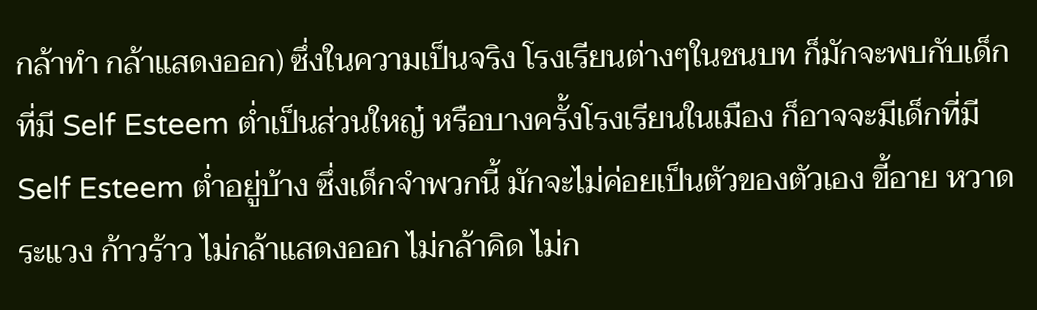กล้าทำ กล้าแสดงออก) ซึ่งในความเป็นจริง โรงเรียนต่างๆในชนบท ก็มักจะพบกับเด็กที่มี Self Esteem ต่ำเป็นส่วนใหญ๋ หรือบางครั้งโรงเรียนในเมือง ก็อาจจะมีเด็กที่มี Self Esteem ต่ำอยู่บ้าง ซึ่งเด็กจำพวกนี้ มักจะไม่ค่อยเป็นตัวของตัวเอง ขี้อาย หวาดระแวง ก้าวร้าว ไม่กล้าแสดงออก ไม่กล้าคิด ไม่ก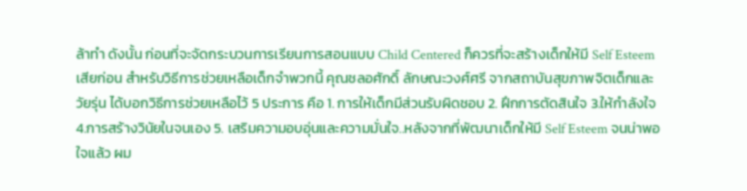ล้าทำ ดังนั้น ก่อนที่จะจัดกระบวนการเรียนการสอนแบบ Child Centered ก็ควรที่จะสร้างเด็กให้มี Self Esteem เสียก่อน สำหรับวิธีการช่วยเหลือเด็กจำพวกนี้ คุณชลอศักดิ์ ลักษณะวงศ์ศรี จากสถาบันสุขภาพจิตเด็กและวัยรุ่น ได้บอกวิธีการช่วยเหลือไว้ 5 ประการ คือ 1. การให้เด็กมีส่วนรับผิดชอบ 2. ฝึกการตัดสินใจ 3.ให้กำลังใจ 4.การสร้างวินัยในจนเอง 5. เสริมความอบอุ่นและความมั่นใจ..หลังจากที่พัฒนาเด็กให้มี Self Esteem จนน่าพอใจแล้ว ผม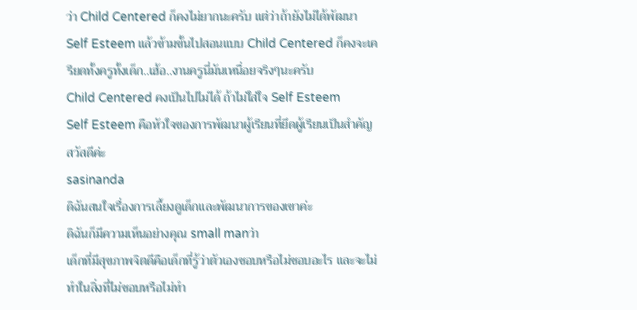ว่า Child Centered ก็คงไม่ยากนะครับ แต่ว่าถ้ายังไม่ได้พัฒนา Self Esteem แล้วข้ามขั้นไปสอนแบบ Child Centered ก็คงจะเครียดทั้งครูทั้งเด็ก..เฮ้อ..งานครูนี่มันเหนื่อยจริงๆนะครับ
Child Centered คงเป็นไปไม่ได้ ถ้าไม่ใส่ใจ Self Esteem
Self Esteem คือหัวใจของการพัฒนาผู้เรียนที่ยึดผู้เรียนเป็นสำคัญ
สวัสดีค่ะ
sasinanda
ดิฉันสนใจเรื่องการเลี้ยงดูเด็กและพัฒนาการของเขาค่ะ
ดิฉันก็มีความเห็นอย่างคุณ small manว่า
เด็กที่มีสุขภาพจิตดีคือเด็กที่รู้ว่าตัวเองชอบหรือไม่ชอบอะไร และจะไม่ทำในสิ่งที่ไม่ชอบหรือไม่ทำ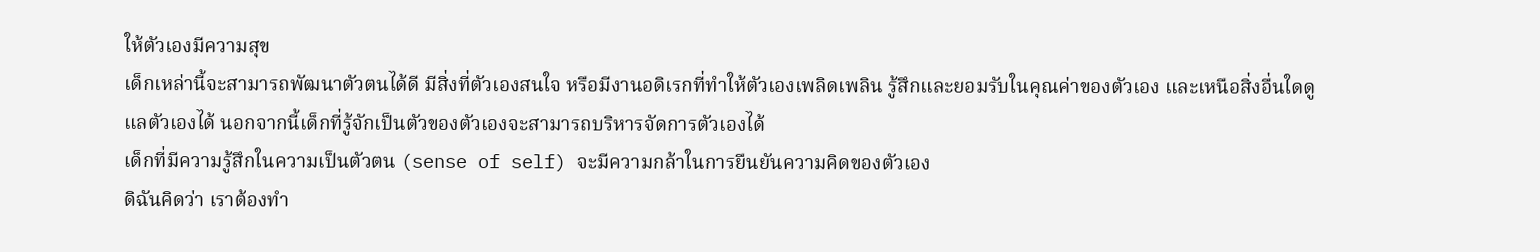ให้ตัวเองมีความสุข
เด็กเหล่านี้จะสามารถพัฒนาตัวตนได้ดี มีสิ่งที่ตัวเองสนใจ หรือมีงานอดิเรกที่ทำให้ตัวเองเพลิดเพลิน รู้สึกและยอมรับในคุณค่าของตัวเอง และเหนือสิ่งอื่นใดดูแลตัวเองได้ นอกจากนี้เด็กที่รู้จักเป็นตัวของตัวเองจะสามารถบริหารจัดการตัวเองได้
เด็กที่มีความรู้สึกในความเป็นตัวตน (sense of self) จะมีความกล้าในการยืนยันความคิดของตัวเอง
ดิฉันคิดว่า เราต้องทำ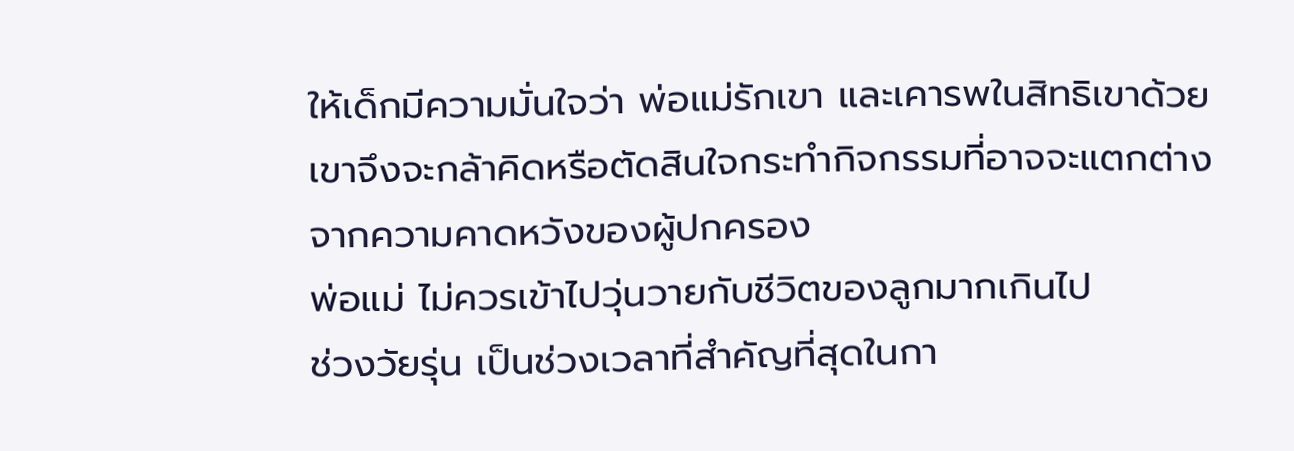ให้เด็กมีความมั่นใจว่า พ่อแม่รักเขา และเคารพในสิทธิเขาด้วย เขาจึงจะกล้าคิดหรือตัดสินใจกระทำกิจกรรมที่อาจจะแตกต่างจากความคาดหวังของผู้ปกครอง
พ่อแม่ ไม่ควรเข้าไปวุ่นวายกับชีวิตของลูกมากเกินไป
ช่วงวัยรุ่น เป็นช่วงเวลาที่สำคัญที่สุดในกา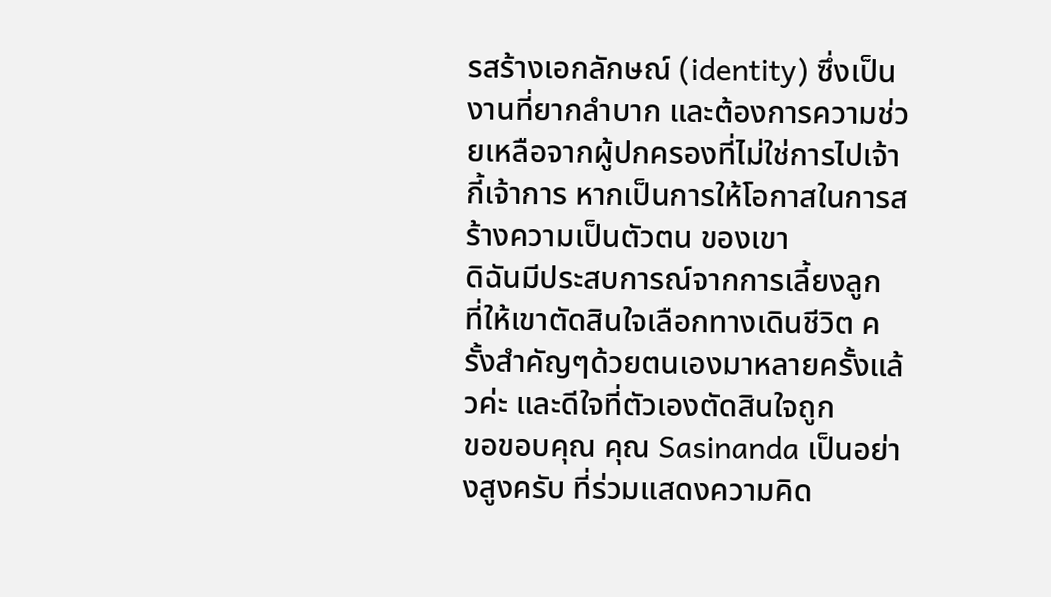รสร้างเอกลักษณ์ (identity) ซึ่งเป็นงานที่ยากลำบาก และต้องการความช่วยเหลือจากผู้ปกครองที่ไม่ใช่การไปเจ้ากี้เจ้าการ หากเป็นการให้โอกาสในการสร้างความเป็นตัวตน ของเขา
ดิฉันมีประสบการณ์จากการเลี้ยงลูก ที่ให้เขาตัดสินใจเลือกทางเดินชีวิต ครั้งสำคัญๆด้วยตนเองมาหลายครั้งแล้วค่ะ และดีใจที่ตัวเองตัดสินใจถูก
ขอขอบคุณ คุณ Sasinanda เป็นอย่างสูงครับ ที่ร่วมแสดงความคิด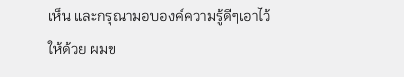เห็น และกรุณามอบองค์ความรู้ดีๆเอาไว้ให้ด้วย ผมข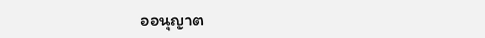ออนุญาต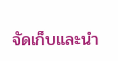จัดเก็บและนำ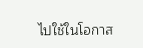ไปใช้ในโอกาส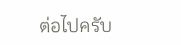ต่อไปครับ